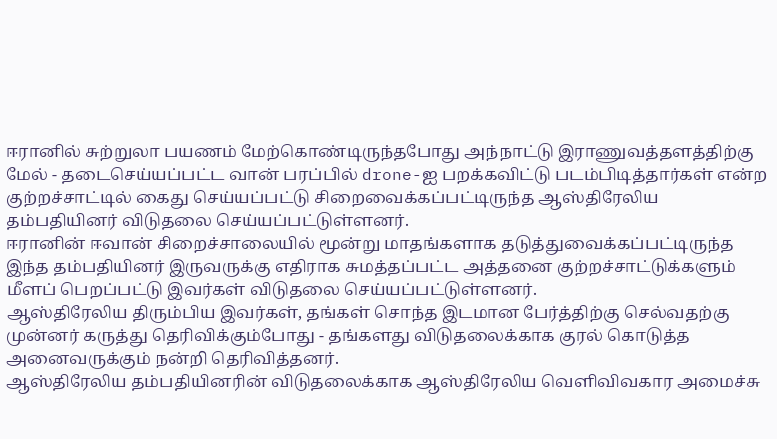ஈரானில் சுற்றுலா பயணம் மேற்கொண்டிருந்தபோது அந்நாட்டு இராணுவத்தளத்திற்கு மேல் - தடைசெய்யப்பட்ட வான் பரப்பில் drone-ஐ பறக்கவிட்டு படம்பிடித்தார்கள் என்ற குற்றச்சாட்டில் கைது செய்யப்பட்டு சிறைவைக்கப்பட்டிருந்த ஆஸ்திரேலிய தம்பதியினர் விடுதலை செய்யப்பட்டுள்ளனர்.
ஈரானின் ஈவான் சிறைச்சாலையில் மூன்று மாதங்களாக தடுத்துவைக்கப்பட்டிருந்த இந்த தம்பதியினர் இருவருக்கு எதிராக சுமத்தப்பட்ட அத்தனை குற்றச்சாட்டுக்களும் மீளப் பெறப்பட்டு இவர்கள் விடுதலை செய்யப்பட்டுள்ளனர்.
ஆஸ்திரேலிய திரும்பிய இவர்கள், தங்கள் சொந்த இடமான பேர்த்திற்கு செல்வதற்கு முன்னர் கருத்து தெரிவிக்கும்போது - தங்களது விடுதலைக்காக குரல் கொடுத்த அனைவருக்கும் நன்றி தெரிவித்தனர்.
ஆஸ்திரேலிய தம்பதியினரின் விடுதலைக்காக ஆஸ்திரேலிய வெளிவிவகார அமைச்சு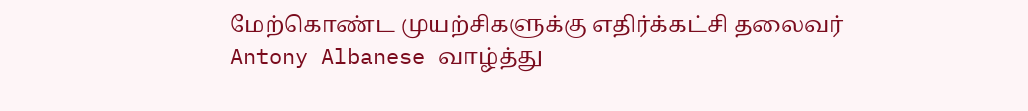மேற்கொண்ட முயற்சிகளுக்கு எதிர்க்கட்சி தலைவர் Antony Albanese வாழ்த்து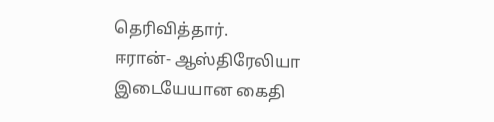தெரிவித்தார்.
ஈரான்- ஆஸ்திரேலியா இடையேயான கைதி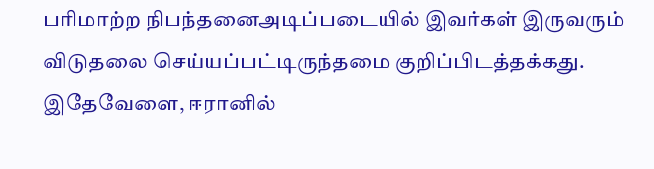பரிமாற்ற நிபந்தனைஅடிப்படையில் இவர்கள் இருவரும் விடுதலை செய்யப்பட்டிருந்தமை குறிப்பிடத்தக்கது.
இதேவேளை, ஈரானில்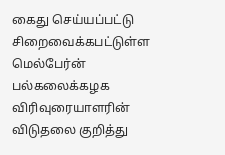கைது செய்யப்பட்டு சிறைவைக்கபட்டுள்ள மெல்பேர்ன் பல்கலைக்கழக விரிவுரையாளரின் விடுதலை குறித்து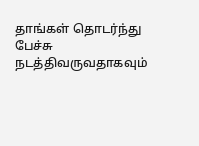தாங்கள் தொடர்ந்து பேச்சு நடத்திவருவதாகவும்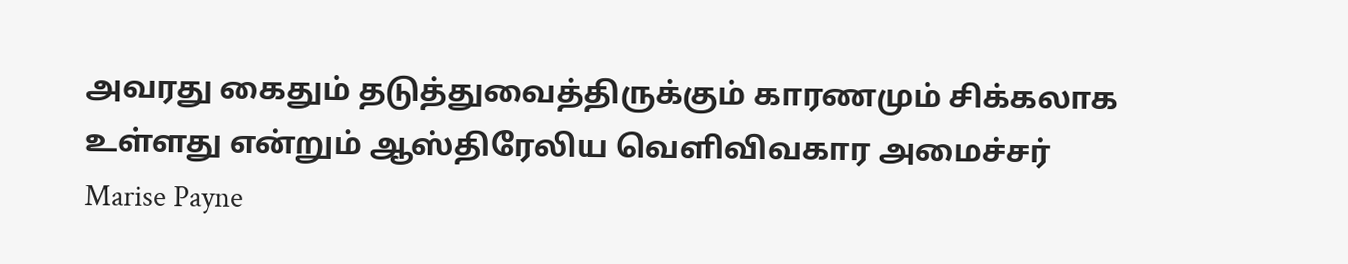அவரது கைதும் தடுத்துவைத்திருக்கும் காரணமும் சிக்கலாக உள்ளது என்றும் ஆஸ்திரேலிய வெளிவிவகார அமைச்சர் Marise Payne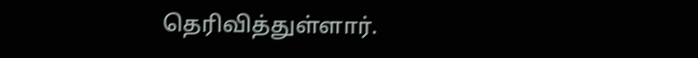தெரிவித்துள்ளார்.